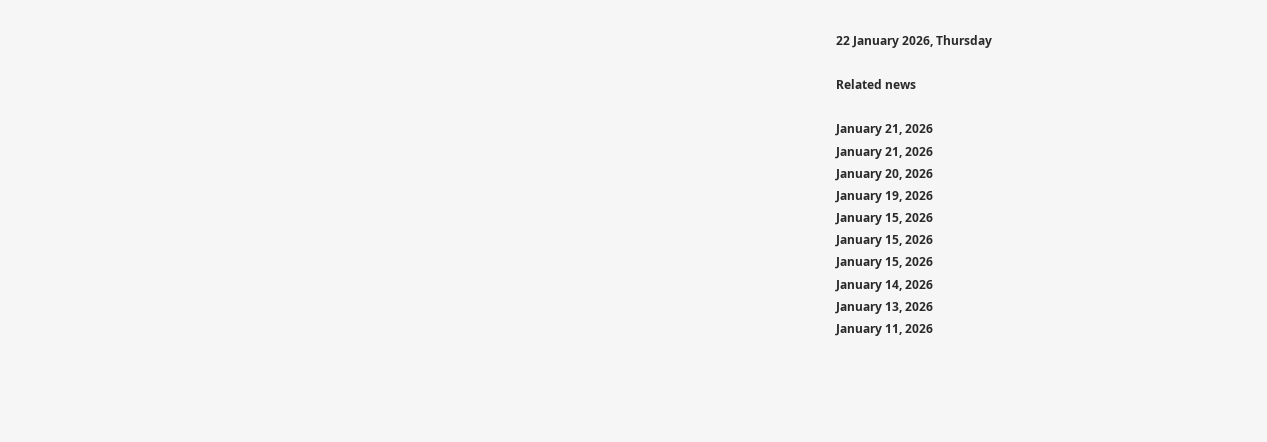22 January 2026, Thursday

Related news

January 21, 2026
January 21, 2026
January 20, 2026
January 19, 2026
January 15, 2026
January 15, 2026
January 15, 2026
January 14, 2026
January 13, 2026
January 11, 2026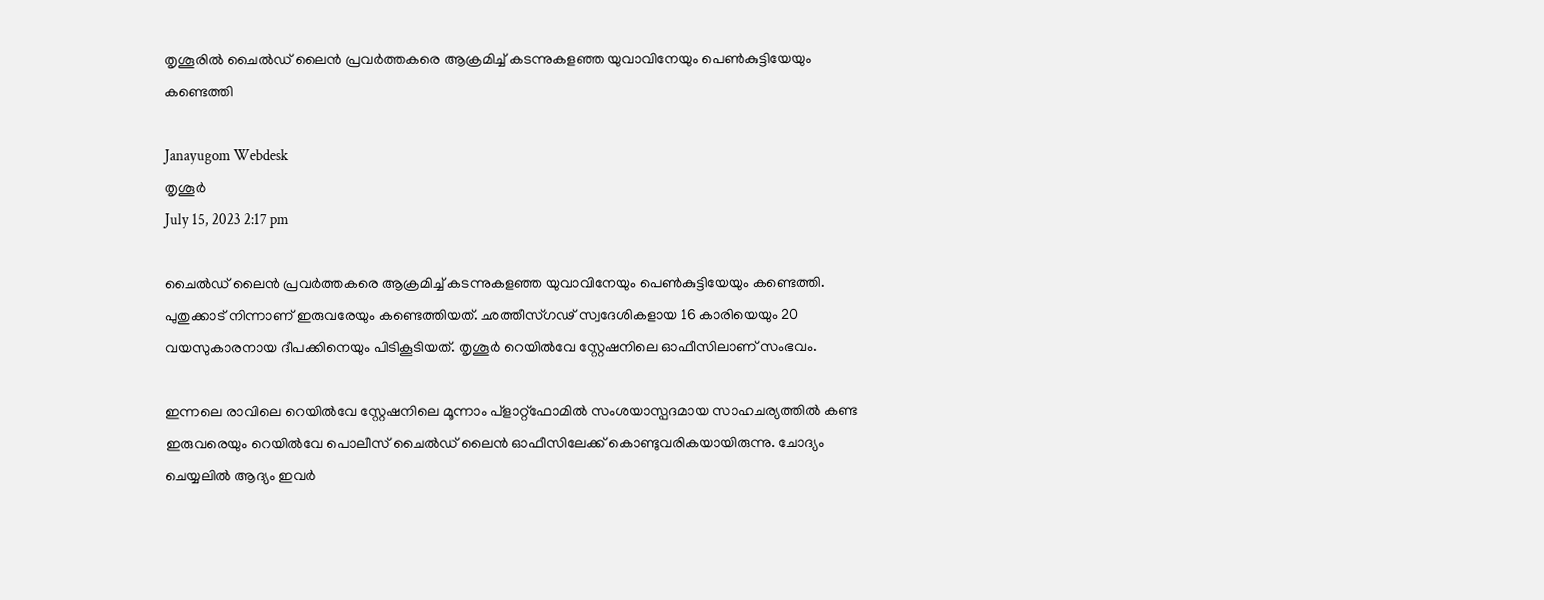തൃശൂരില്‍ ചൈൽഡ് ലൈൻ പ്രവർത്തകരെ ആക്രമിച്ച് കടന്നുകളഞ്ഞ യുവാവിനേയും പെൺകുട്ടിയേയും കണ്ടെത്തി

Janayugom Webdesk
തൃശൂര്‍
July 15, 2023 2:17 pm

ചൈൽഡ് ലൈൻ പ്രവർത്തകരെ ആക്രമിച്ച് കടന്നുകളഞ്ഞ യുവാവിനേയും പെൺകുട്ടിയേയും കണ്ടെത്തി. പുതുക്കാട് നിന്നാണ് ഇരുവരേയും കണ്ടെത്തിയത്. ഛത്തീസ്ഗഢ് സ്വദേശികളായ 16 കാരിയെയും 20 വയസുകാരനായ ദീപക്കിനെയും പിടികൂടിയത്. തൃശൂര്‍ റെയില്‍വേ സ്റ്റേഷനിലെ ഓഫീസിലാണ് സംഭവം.

ഇന്നലെ രാവിലെ റെയിൽവേ സ്റ്റേഷനിലെ മൂന്നാം പ്‌ളാറ്റ്‌ഫോമിൽ സംശയാസ്പദമായ സാഹചര്യത്തിൽ കണ്ട ഇരുവരെയും റെയിൽവേ പൊലീസ് ചൈൽഡ് ലൈൻ ഓഫീസിലേക്ക് കൊണ്ടുവരികയായിരുന്നു. ചോദ്യം ചെയ്യലിൽ ആദ്യം ഇവർ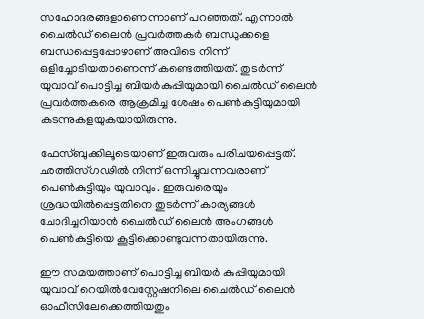സഹോദരങ്ങളാണെന്നാണ് പറഞ്ഞത്. എന്നാൽ ചൈൽഡ് ലൈൻ പ്രവർത്തകർ ബന്ധുക്കളെ ബന്ധപ്പെട്ടപ്പോഴാണ് അവിടെ നിന്ന് ഒളിച്ചോടിയതാണെന്ന് കണ്ടെത്തിയത്. തുടർന്ന് യുവാവ് പൊട്ടിച്ച ബിയർകുപ്പിയുമായി ചൈൽഡ് ലൈൻ പ്രവർത്തകരെ ആക്രമിച്ച ശേഷം പെൺകുട്ടിയുമായി കടന്നുകളയുകയായിരുന്നു.

ഫേസ്ബുക്കിലൂടെയാണ് ഇരുവരും പരിചയപ്പെട്ടത്. ഛത്തിസ്ഗഢിൽ നിന്ന് ഒന്നിച്ചുവന്നവരാണ് പെൺകുട്ടിയും യുവാവും. ഇരുവരെയും ശ്രദ്ധയിൽപ്പെട്ടതിനെ തുടർന്ന് കാര്യങ്ങൾ ചോദിച്ചറിയാൻ ചൈൽഡ് ലൈൻ അംഗങ്ങൾ പെൺകുട്ടിയെ കൂട്ടിക്കൊണ്ടുവന്നതായിരുന്നു.

ഈ സമയത്താണ് പൊട്ടിച്ച ബിയർ കുപ്പിയുമായി യുവാവ് റെയിൽവേസ്റ്റേഷനിലെ ചൈൽഡ് ലൈൻ ഓഫീസിലേക്കെത്തിയതും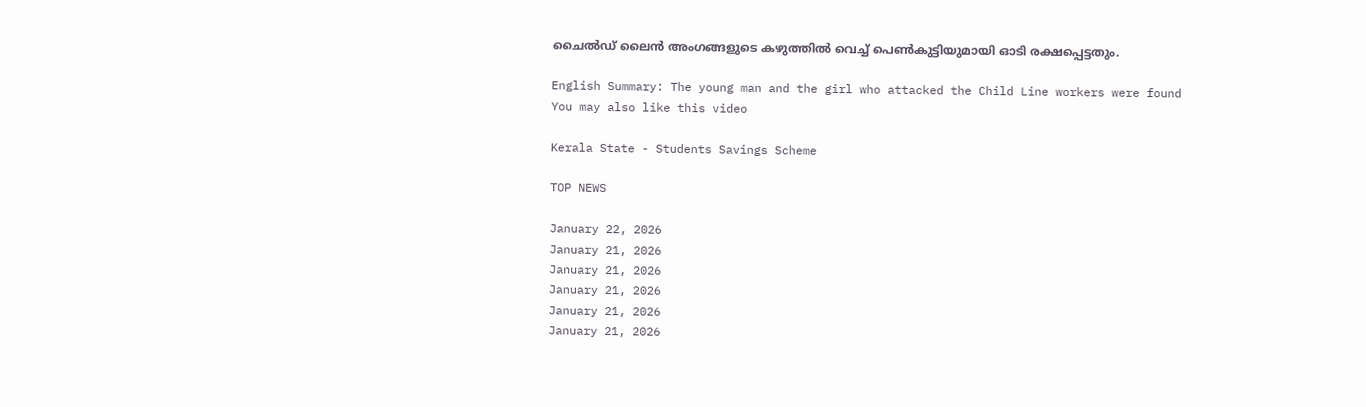ചൈൽഡ് ലൈൻ അംഗങ്ങളുടെ കഴുത്തിൽ വെച്ച് പെൺകുട്ടിയുമായി ഓടി രക്ഷപ്പെട്ടതും.

English Summary: The young man and the girl who attacked the Child Line workers were found
You may also like this video

Kerala State - Students Savings Scheme

TOP NEWS

January 22, 2026
January 21, 2026
January 21, 2026
January 21, 2026
January 21, 2026
January 21, 2026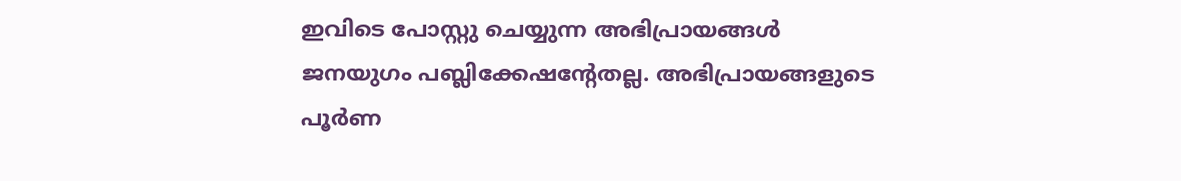ഇവിടെ പോസ്റ്റു ചെയ്യുന്ന അഭിപ്രായങ്ങള്‍ ജനയുഗം പബ്ലിക്കേഷന്റേതല്ല. അഭിപ്രായങ്ങളുടെ പൂര്‍ണ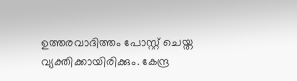ഉത്തരവാദിത്തം പോസ്റ്റ് ചെയ്ത വ്യക്തിക്കായിരിക്കും. കേന്ദ്ര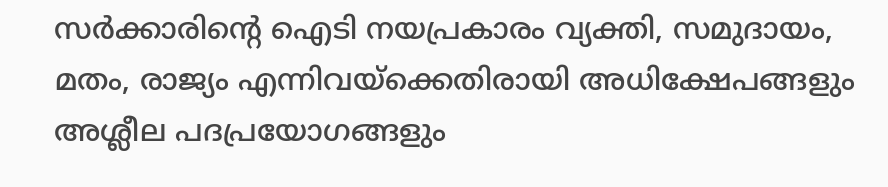സര്‍ക്കാരിന്റെ ഐടി നയപ്രകാരം വ്യക്തി, സമുദായം, മതം, രാജ്യം എന്നിവയ്‌ക്കെതിരായി അധിക്ഷേപങ്ങളും അശ്ലീല പദപ്രയോഗങ്ങളും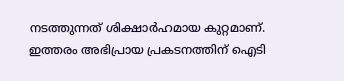നടത്തുന്നത് ശിക്ഷാര്‍ഹമായ കുറ്റമാണ്. ഇത്തരം അഭിപ്രായ പ്രകടനത്തിന് ഐടി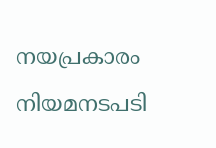നയപ്രകാരം നിയമനടപടി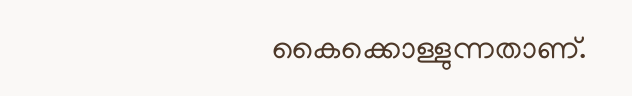കൈക്കൊള്ളുന്നതാണ്.